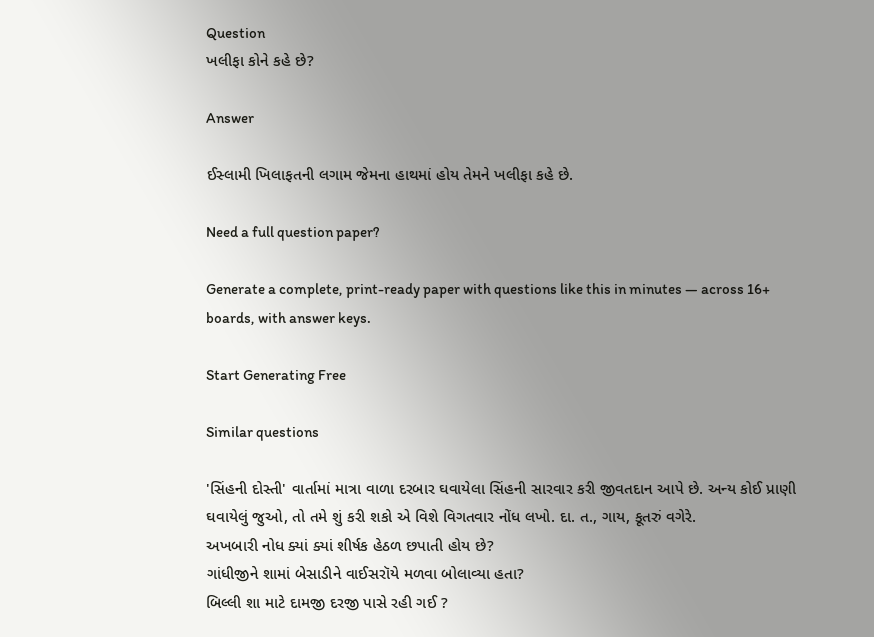Question
ખલીફા કોને કહે છે?

Answer

ઈસ્લામી ખિલાફતની લગામ જેમના હાથમાં હોય તેમને ખલીફા કહે છે.

Need a full question paper?

Generate a complete, print-ready paper with questions like this in minutes — across 16+ boards, with answer keys.

Start Generating Free

Similar questions

'સિંહની દોસ્તી' વાર્તામાં માત્રા વાળા દરબાર ઘવાયેલા સિંહની સારવાર કરી જીવતદાન આપે છે. અન્ય કોઈ પ્રાણી ઘવાયેલું જુઓ, તો તમે શું કરી શકો એ વિશે વિગતવાર નોંધ લખો. દા. ત., ગાય, કૂતરું વગેરે.
અખબારી નોધ ક્યાં ક્યાં શીર્ષક હેઠળ છપાતી હોય છે?
ગાંધીજીને શામાં બેસાડીને વાઈસરૉયે મળવા બોલાવ્યા હતા?
બિલ્લી શા માટે દામજી દરજી પાસે રહી ગઈ ?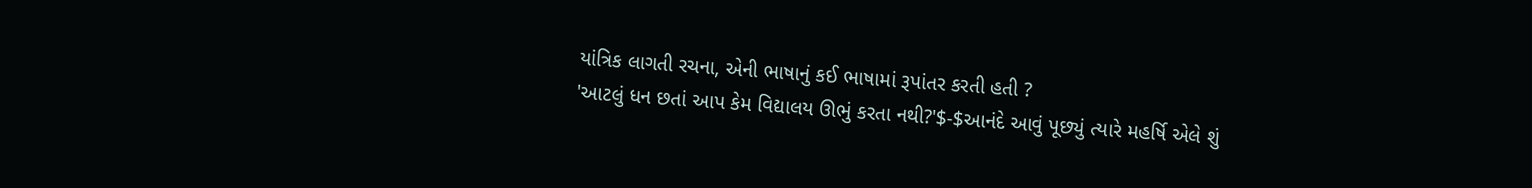યાંત્રિક લાગતી રચના, એની ભાષાનું કઈ ભાષામાં રૂપાંતર કરતી હતી ?
'આટલું ધન છતાં આપ કેમ વિદ્યાલય ઊભું કરતા નથી?'$-$આનંદે આવું પૂછ્યું ત્યારે મહર્ષિ એલે શું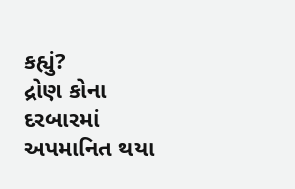કહ્યું?
દ્રોણ કોના દરબારમાં અપમાનિત થયા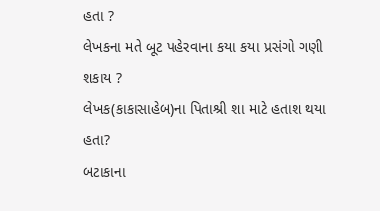હતા ?
લેખકના મતે બૂટ પહેરવાના કયા કયા પ્રસંગો ગણી શકાય ?
લેખક(કાકાસાહેબ)ના પિતાશ્રી શા માટે હતાશ થયા હતા?
બટાકાના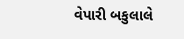વેપારી બકુલાલે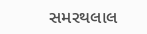સમરથલાલ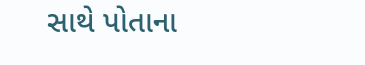સાથે પોતાના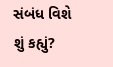સંબંધ વિશે શું કહ્યું?